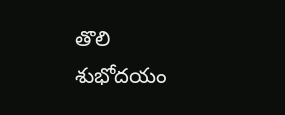తొలి శుభోదయం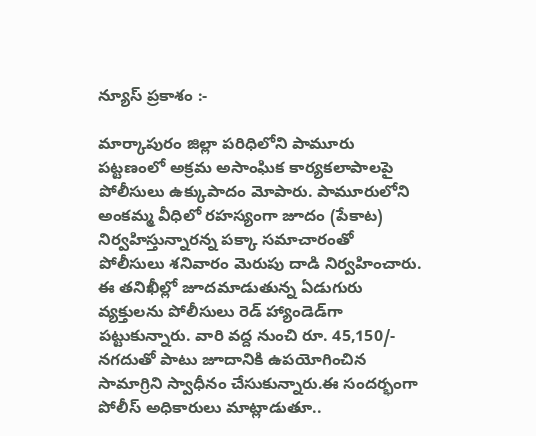న్యూస్ ప్రకాశం :-

మార్కాపురం జిల్లా పరిధిలోని పామూరు పట్టణంలో అక్రమ అసాంఘిక కార్యకలాపాలపై పోలీసులు ఉక్కుపాదం మోపారు. పామూరులోని అంకమ్మ వీధిలో రహస్యంగా జూదం (పేకాట) నిర్వహిస్తున్నారన్న పక్కా సమాచారంతో పోలీసులు శనివారం మెరుపు దాడి నిర్వహించారు. ఈ తనిఖీల్లో జూదమాడుతున్న ఏడుగురు వ్యక్తులను పోలీసులు రెడ్ హ్యాండెడ్‌గా పట్టుకున్నారు. వారి వద్ద నుంచి రూ. 45,150/- నగదుతో పాటు జూదానికి ఉపయోగించిన సామాగ్రిని స్వాధీనం చేసుకున్నారు.ఈ సందర్భంగా పోలీస్ అధికారులు మాట్లాడుతూ..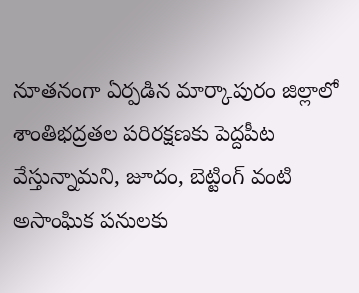నూతనంగా ఏర్పడిన మార్కాపురం జిల్లాలో శాంతిభద్రతల పరిరక్షణకు పెద్దపీట వేస్తున్నామని, జూదం, బెట్టింగ్ వంటి అసాంఘిక పనులకు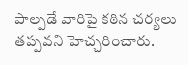పాల్పడే వారిపై కఠిన చర్యలు తప్పవని హెచ్చరించారు.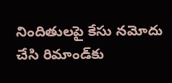నిందితులపై కేసు నమోదు చేసి రిమాండ్‌కు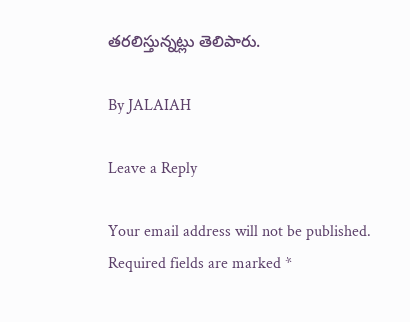తరలిస్తున్నట్లు తెలిపారు.

By JALAIAH

Leave a Reply

Your email address will not be published. Required fields are marked *